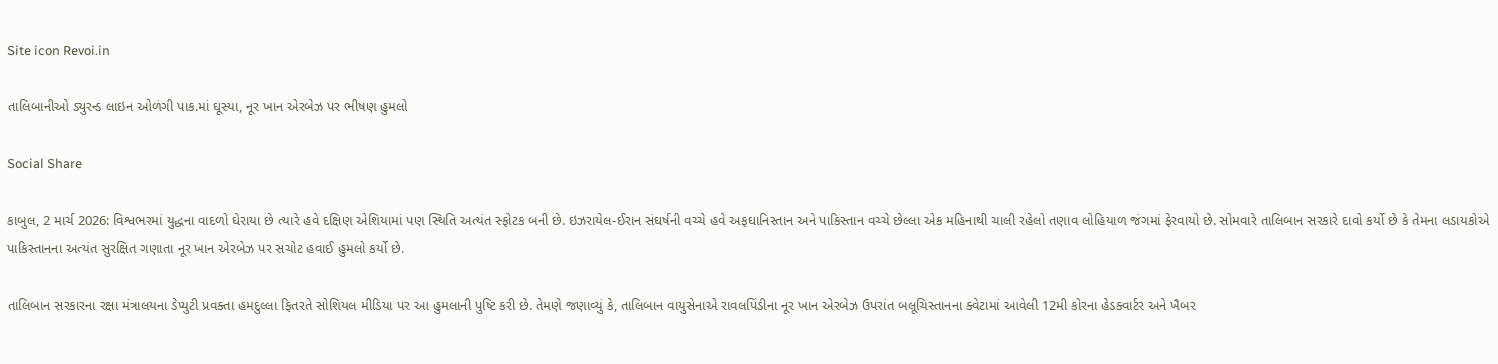Site icon Revoi.in

તાલિબાનીઓ ડ્યુરન્ડ લાઇન ઓળંગી પાક.માં ઘૂસ્યા, નૂર ખાન એરબેઝ પર ભીષણ હુમલો

Social Share

કાબુલ, 2 માર્ચ 2026: વિશ્વભરમાં યુદ્ધના વાદળો ઘેરાયા છે ત્યારે હવે દક્ષિણ એશિયામાં પણ સ્થિતિ અત્યંત સ્ફોટક બની છે. ઇઝરાયેલ-ઈરાન સંઘર્ષની વચ્ચે હવે અફઘાનિસ્તાન અને પાકિસ્તાન વચ્ચે છેલ્લા એક મહિનાથી ચાલી રહેલો તણાવ લોહિયાળ જંગમાં ફેરવાયો છે. સોમવારે તાલિબાન સરકારે દાવો કર્યો છે કે તેમના લડાયકોએ પાકિસ્તાનના અત્યંત સુરક્ષિત ગણાતા નૂર ખાન એરબેઝ પર સચોટ હવાઈ હુમલો કર્યો છે.

તાલિબાન સરકારના રક્ષા મંત્રાલયના ડેપ્યુટી પ્રવક્તા હમદુલ્લા ફિતરતે સોશિયલ મીડિયા પર આ હુમલાની પુષ્ટિ કરી છે. તેમણે જણાવ્યું કે, તાલિબાન વાયુસેનાએ રાવલપિંડીના નૂર ખાન એરબેઝ ઉપરાંત બલૂચિસ્તાનના ક્વેટામાં આવેલી 12મી કોરના હેડક્વાર્ટર અને ખૈબર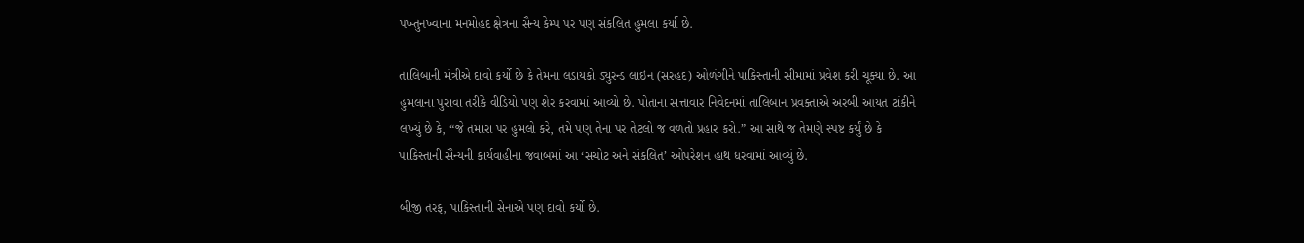પખ્તુનખ્વાના મનમોહદ ક્ષેત્રના સૈન્ય કેમ્પ પર પણ સંકલિત હુમલા કર્યા છે.

તાલિબાની મંત્રીએ દાવો કર્યો છે કે તેમના લડાયકો ડ્યુરન્ડ લાઇન (સરહદ) ઓળંગીને પાકિસ્તાની સીમામાં પ્રવેશ કરી ચૂક્યા છે. આ હુમલાના પુરાવા તરીકે વીડિયો પણ શેર કરવામાં આવ્યો છે. પોતાના સત્તાવાર નિવેદનમાં તાલિબાન પ્રવક્તાએ અરબી આયત ટાંકીને લખ્યું છે કે, “જે તમારા પર હુમલો કરે, તમે પણ તેના પર તેટલો જ વળતો પ્રહાર કરો.” આ સાથે જ તેમણે સ્પષ્ટ કર્યું છે કે પાકિસ્તાની સૈન્યની કાર્યવાહીના જવાબમાં આ ‘સચોટ અને સંકલિત’ ઓપરેશન હાથ ધરવામાં આવ્યું છે.

બીજી તરફ, પાકિસ્તાની સેનાએ પણ દાવો કર્યો છે.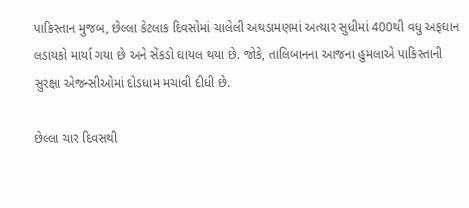પાકિસ્તાન મુજબ, છેલ્લા કેટલાક દિવસોમાં ચાલેલી અથડામણમાં અત્યાર સુધીમાં 400થી વધુ અફઘાન લડાયકો માર્યા ગયા છે અને સેંકડો ઘાયલ થયા છે. જોકે, તાલિબાનના આજના હુમલાએ પાકિસ્તાની સુરક્ષા એજન્સીઓમાં દોડધામ મચાવી દીધી છે.

છેલ્લા ચાર દિવસથી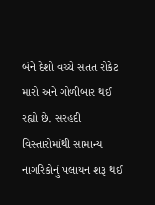બંને દેશો વચ્ચે સતત રોકેટ મારો અને ગોળીબાર થઈ રહ્યો છે. સરહદી વિસ્તારોમાંથી સામાન્ય નાગરિકોનું પલાયન શરૂ થઈ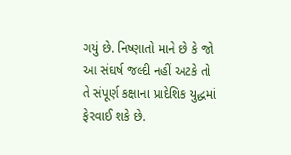ગયું છે. નિષ્ણાતો માને છે કે જો આ સંઘર્ષ જલ્દી નહીં અટકે તો તે સંપૂર્ણ કક્ષાના પ્રાદેશિક યુદ્ધમાં ફેરવાઈ શકે છે.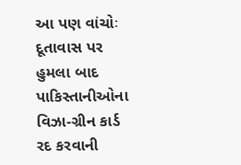આ પણ વાંચોઃ દૂતાવાસ પર હુમલા બાદ પાકિસ્તાનીઓના વિઝા-ગ્રીન કાર્ડ રદ કરવાની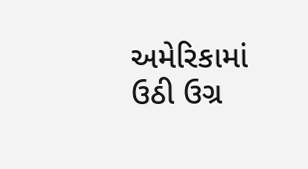અમેરિકામાં ઉઠી ઉગ્ર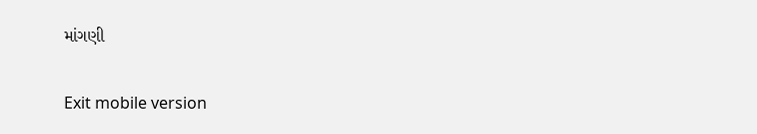માંગણી

Exit mobile version